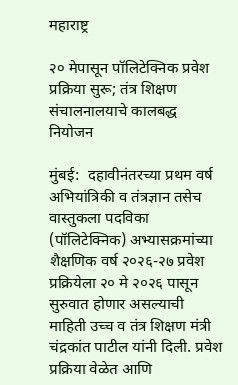महाराष्ट्र

२० मेपासून पॉलिटेक्निक प्रवेश प्रक्रिया सुरू; तंत्र शिक्षण संचालनालयाचे कालबद्ध नियोजन

मुंबई:  दहावीनंतरच्या प्रथम वर्ष अभियांत्रिकी व तंत्रज्ञान तसेच वास्तुकला पदविका (पॉलिटेक्निक) अभ्यासक्रमांच्या शैक्षणिक वर्ष २०२६-२७ प्रवेश प्रक्रियेला २० मे २०२६ पासून सुरुवात होणार असल्याची माहिती उच्च व तंत्र शिक्षण मंत्री चंद्रकांत पाटील यांनी दिली. प्रवेश प्रक्रिया वेळेत आणि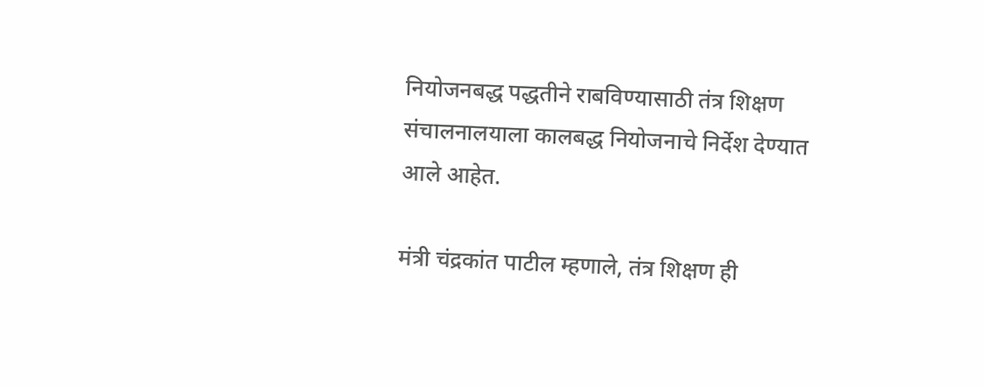नियोजनबद्ध पद्धतीने राबविण्यासाठी तंत्र शिक्षण संचालनालयाला कालबद्ध नियोजनाचे निर्देश देण्यात आले आहेत.

मंत्री चंद्रकांत पाटील म्हणाले, तंत्र शिक्षण ही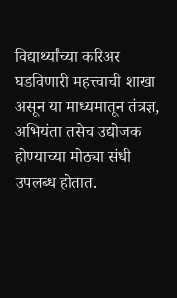विद्यार्थ्यांच्या करिअर घडविणारी महत्त्वाची शाखा असून या माध्यमातून तंत्रज्ञ, अभियंता तसेच उद्योजक होण्याच्या मोठ्या संधी उपलब्ध होतात.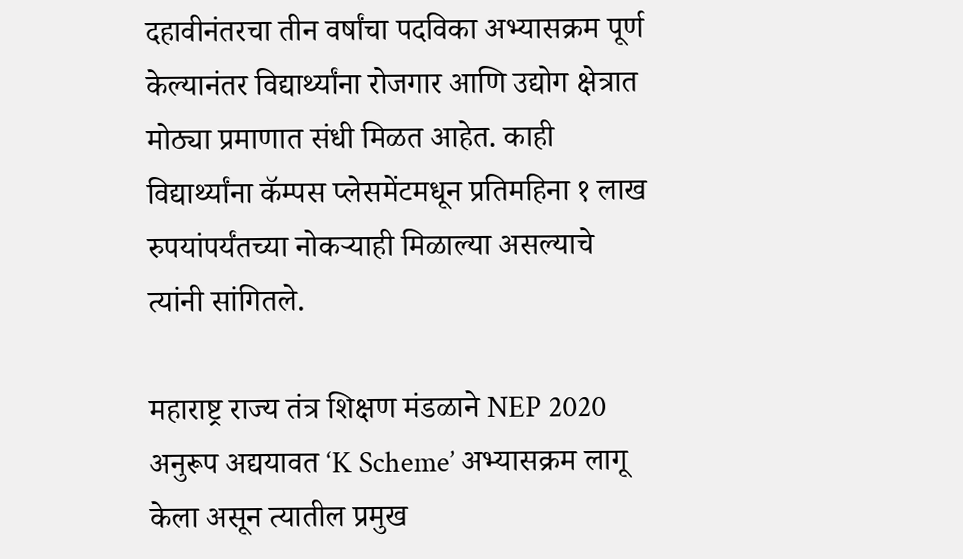दहावीनंतरचा तीन वर्षांचा पदविका अभ्यासक्रम पूर्ण केल्यानंतर विद्यार्थ्यांना रोजगार आणि उद्योग क्षेत्रात मोठ्या प्रमाणात संधी मिळत आहेत. काही विद्यार्थ्यांना कॅम्पस प्लेसमेंटमधून प्रतिमहिना १ लाख रुपयांपर्यंतच्या नोकऱ्याही मिळाल्या असल्याचे त्यांनी सांगितले.

महाराष्ट्र राज्य तंत्र शिक्षण मंडळाने NEP 2020 अनुरूप अद्ययावत ‘K Scheme’ अभ्यासक्रम लागू केला असून त्यातील प्रमुख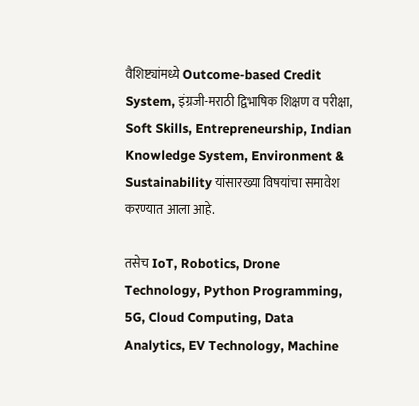वैशिष्ट्यांमध्ये Outcome-based Credit System, इंग्रजी-मराठी द्विभाषिक शिक्षण व परीक्षा, Soft Skills, Entrepreneurship, Indian Knowledge System, Environment & Sustainability यांसारख्या विषयांचा समावेश करण्यात आला आहे.

तसेच IoT, Robotics, Drone Technology, Python Programming, 5G, Cloud Computing, Data Analytics, EV Technology, Machine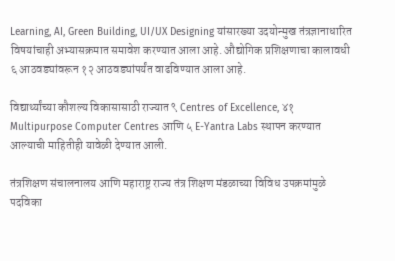Learning, AI, Green Building, UI/UX Designing यांसारख्या उदयोन्मुख तंत्रज्ञानाधारित विषयांचाही अभ्यासक्रमात समावेश करण्यात आला आहे. औद्योगिक प्रशिक्षणाचा कालावधी ६ आठवड्यांवरून १२ आठवड्यांपर्यंत वाढविण्यात आला आहे.

विद्यार्थ्यांच्या कौशल्य विकासासाठी राज्यात ९ Centres of Excellence, ४१ Multipurpose Computer Centres आणि ५ E-Yantra Labs स्थापन करण्यात आल्याची माहितीही यावेळी देण्यात आली.

तंत्रशिक्षण संचालनालय आणि महाराष्ट्र राज्य तंत्र शिक्षण मंडळाच्या विविध उपक्रमांमुळे पदविका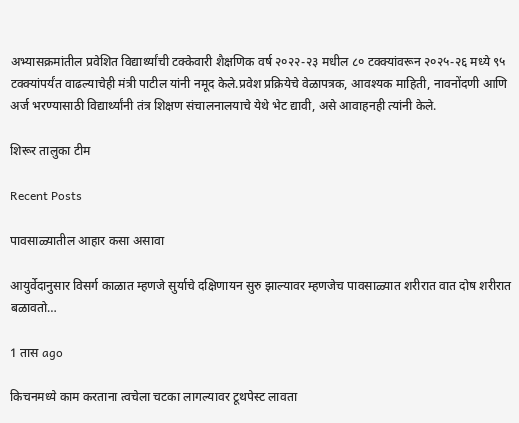अभ्यासक्रमांतील प्रवेशित विद्यार्थ्यांची टक्केवारी शैक्षणिक वर्ष २०२२-२३ मधील ८० टक्क्यांवरून २०२५-२६ मध्ये ९५ टक्क्यांपर्यंत वाढल्याचेही मंत्री पाटील यांनी नमूद केले.प्रवेश प्रक्रियेचे वेळापत्रक, आवश्यक माहिती, नावनोंदणी आणि अर्ज भरण्यासाठी विद्यार्थ्यांनी तंत्र शिक्षण संचालनालयाचे येथे भेट द्यावी, असे आवाहनही त्यांनी केले.

शिरूर तालुका टीम

Recent Posts

पावसाळ्यातील आहार कसा असावा

आयुर्वेदानुसार विसर्ग काळात म्हणजे सुर्याचे दक्षिणायन सुरु झाल्यावर म्हणजेच पावसाळ्यात शरीरात वात दोष शरीरात बळावतो…

1 तास ago

किचनमध्ये काम करताना त्वचेला चटका लागल्यावर टूथपेस्ट लावता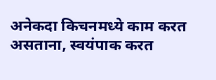अनेकदा किचनमध्ये काम करत असताना, स्वयंपाक करत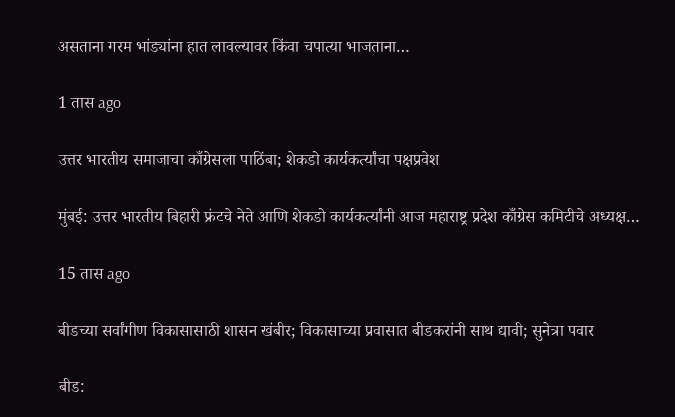असताना गरम भांड्यांना हात लावल्यावर किंवा चपात्या भाजताना…

1 तास ago

उत्तर भारतीय समाजाचा काँग्रेसला पाठिंबा; शेकडो कार्यकर्त्यांचा पक्षप्रवेश

मुंबई: उत्तर भारतीय बिहारी फ्रंटचे नेते आणि शेकडो कार्यकर्त्यांनी आज महाराष्ट्र प्रदेश काँग्रेस कमिटीचे अध्यक्ष…

15 तास ago

बीडच्या सर्वांगीण विकासासाठी शासन खंबीर; विकासाच्या प्रवासात बीडकरांनी साथ द्यावी; सुनेत्रा पवार

बीड: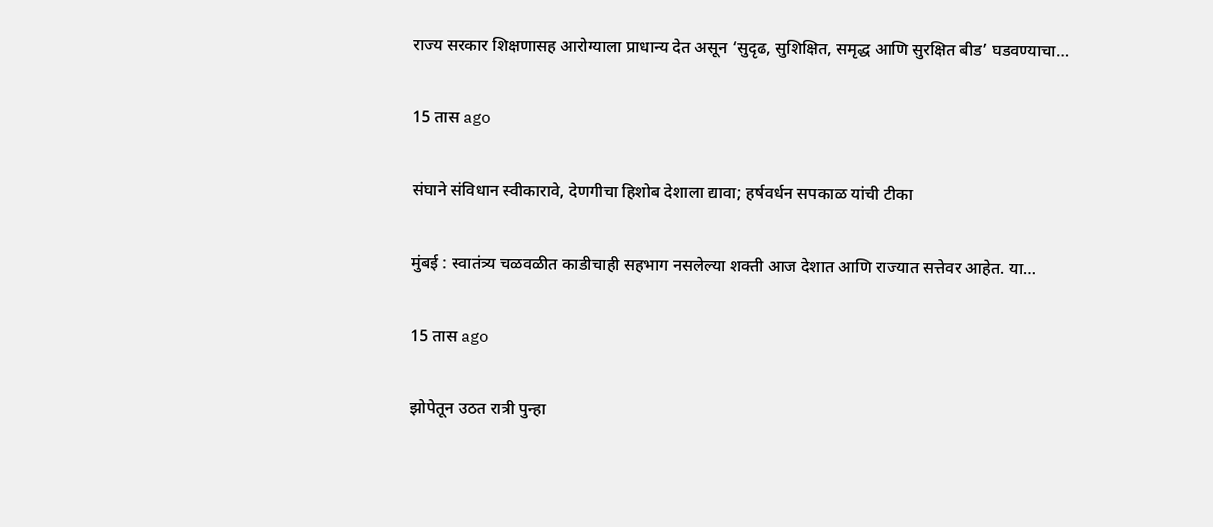राज्य सरकार शिक्षणासह आरोग्याला प्राधान्य देत असून ‘सुदृढ, सुशिक्षित, समृद्ध आणि सुरक्षित बीड’ घडवण्याचा…

15 तास ago

संघाने संविधान स्वीकारावे, देणगीचा हिशोब देशाला द्यावा; हर्षवर्धन सपकाळ यांची टीका

मुंबई : स्वातंत्र्य चळवळीत काडीचाही सहभाग नसलेल्या शक्ती आज देशात आणि राज्यात सत्तेवर आहेत. या…

15 तास ago

झोपेतून उठत रात्री पुन्हा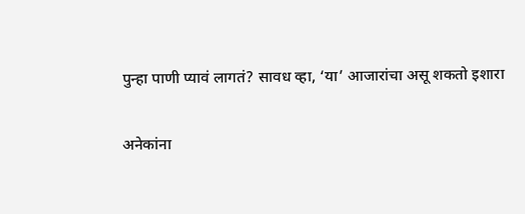पुन्हा पाणी प्यावं लागतं? सावध व्हा, ‘या’ आजारांचा असू शकतो इशारा

अनेकांना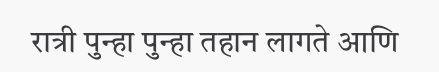रात्री पुन्हा पुन्हा तहान लागते आणि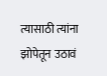त्यासाठी त्यांना झोपेतून उठावं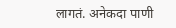लागतं. अनेकदा पाणी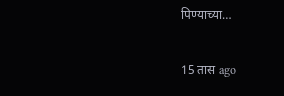पिण्याच्या…

15 तास ago